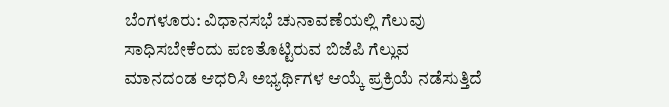ಬೆಂಗಳೂರು: ವಿಧಾನಸಭೆ ಚುನಾವಣೆಯಲ್ಲಿ ಗೆಲುವು ಸಾಧಿಸಬೇಕೆಂದು ಪಣತೊಟ್ಟಿರುವ ಬಿಜೆಪಿ ಗೆಲ್ಲುವ ಮಾನದಂಡ ಆಧರಿಸಿ ಅಭ್ಯರ್ಥಿಗಳ ಆಯ್ಕೆ ಪ್ರಕ್ರಿಯೆ ನಡೆಸುತ್ತಿದೆ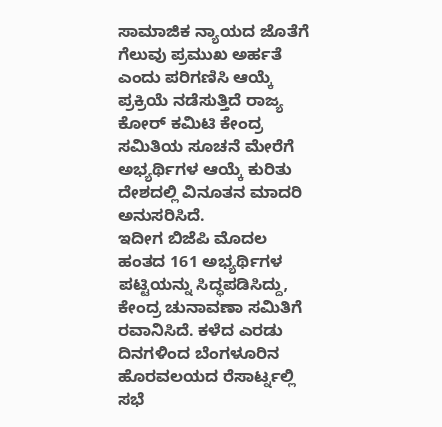ಸಾಮಾಜಿಕ ನ್ಯಾಯದ ಜೊತೆಗೆ ಗೆಲುವು ಪ್ರಮುಖ ಅರ್ಹತೆ ಎಂದು ಪರಿಗಣಿಸಿ ಆಯ್ಕೆ ಪ್ರಕ್ರಿಯೆ ನಡೆಸುತ್ತಿದೆ ರಾಜ್ಯ ಕೋರ್ ಕಮಿಟಿ ಕೇಂದ್ರ ಸಮಿತಿಯ ಸೂಚನೆ ಮೇರೆಗೆ ಅಭ್ಯರ್ಥಿಗಳ ಆಯ್ಕೆ ಕುರಿತು ದೇಶದಲ್ಲಿ ವಿನೂತನ ಮಾದರಿ ಅನುಸರಿಸಿದೆ.
ಇದೀಗ ಬಿಜೆಪಿ ಮೊದಲ ಹಂತದ 161 ಅಭ್ಯರ್ಥಿಗಳ ಪಟ್ಟಿಯನ್ನು ಸಿದ್ಧಪಡಿಸಿದ್ದು, ಕೇಂದ್ರ ಚುನಾವಣಾ ಸಮಿತಿಗೆ ರವಾನಿಸಿದೆ. ಕಳೆದ ಎರಡು ದಿನಗಳಿಂದ ಬೆಂಗಳೂರಿನ ಹೊರವಲಯದ ರೆಸಾರ್ಟ್ನಲ್ಲಿ ಸಭೆ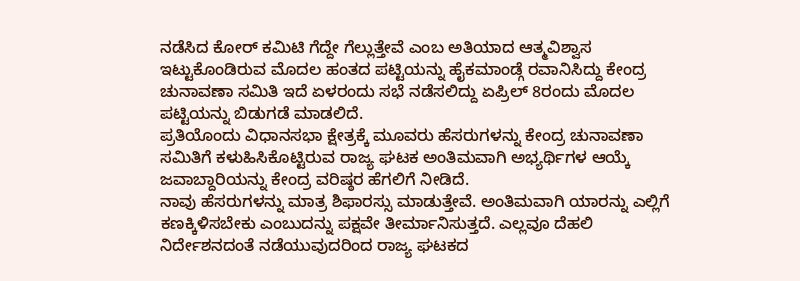ನಡೆಸಿದ ಕೋರ್ ಕಮಿಟಿ ಗೆದ್ದೇ ಗೆಲ್ಲುತ್ತೇವೆ ಎಂಬ ಅತಿಯಾದ ಆತ್ಮವಿಶ್ವಾಸ ಇಟ್ಟುಕೊಂಡಿರುವ ಮೊದಲ ಹಂತದ ಪಟ್ಟಿಯನ್ನು ಹೈಕಮಾಂಡ್ಗೆ ರವಾನಿಸಿದ್ದು ಕೇಂದ್ರ ಚುನಾವಣಾ ಸಮಿತಿ ಇದೆ ಏಳರಂದು ಸಭೆ ನಡೆಸಲಿದ್ದು ಏಪ್ರಿಲ್ 8ರಂದು ಮೊದಲ ಪಟ್ಟಿಯನ್ನು ಬಿಡುಗಡೆ ಮಾಡಲಿದೆ.
ಪ್ರತಿಯೊಂದು ವಿಧಾನಸಭಾ ಕ್ಷೇತ್ರಕ್ಕೆ ಮೂವರು ಹೆಸರುಗಳನ್ನು ಕೇಂದ್ರ ಚುನಾವಣಾ ಸಮಿತಿಗೆ ಕಳುಹಿಸಿಕೊಟ್ಟಿರುವ ರಾಜ್ಯ ಘಟಕ ಅಂತಿಮವಾಗಿ ಅಭ್ಯರ್ಥಿಗಳ ಆಯ್ಕೆ ಜವಾಬ್ದಾರಿಯನ್ನು ಕೇಂದ್ರ ವರಿಷ್ಠರ ಹೆಗಲಿಗೆ ನೀಡಿದೆ.
ನಾವು ಹೆಸರುಗಳನ್ನು ಮಾತ್ರ ಶಿಫಾರಸ್ಸು ಮಾಡುತ್ತೇವೆ. ಅಂತಿಮವಾಗಿ ಯಾರನ್ನು ಎಲ್ಲಿಗೆ ಕಣಕ್ಕಿಳಿಸಬೇಕು ಎಂಬುದನ್ನು ಪಕ್ಷವೇ ತೀರ್ಮಾನಿಸುತ್ತದೆ. ಎಲ್ಲವೂ ದೆಹಲಿ ನಿರ್ದೇಶನದಂತೆ ನಡೆಯುವುದರಿಂದ ರಾಜ್ಯ ಘಟಕದ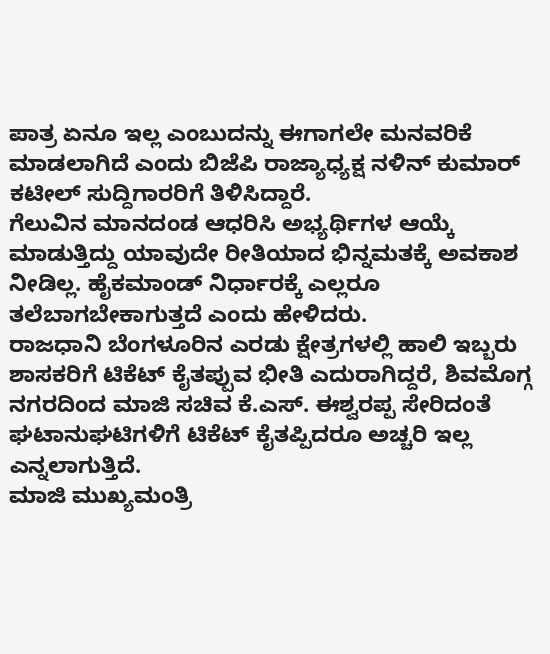ಪಾತ್ರ ಏನೂ ಇಲ್ಲ ಎಂಬುದನ್ನು ಈಗಾಗಲೇ ಮನವರಿಕೆ ಮಾಡಲಾಗಿದೆ ಎಂದು ಬಿಜೆಪಿ ರಾಜ್ಯಾಧ್ಯಕ್ಷ ನಳಿನ್ ಕುಮಾರ್ ಕಟೀಲ್ ಸುದ್ದಿಗಾರರಿಗೆ ತಿಳಿಸಿದ್ದಾರೆ.
ಗೆಲುವಿನ ಮಾನದಂಡ ಆಧರಿಸಿ ಅಭ್ಯರ್ಥಿಗಳ ಆಯ್ಕೆ ಮಾಡುತ್ತಿದ್ದು ಯಾವುದೇ ರೀತಿಯಾದ ಭಿನ್ನಮತಕ್ಕೆ ಅವಕಾಶ ನೀಡಿಲ್ಲ. ಹೈಕಮಾಂಡ್ ನಿರ್ಧಾರಕ್ಕೆ ಎಲ್ಲರೂ ತಲೆಬಾಗಬೇಕಾಗುತ್ತದೆ ಎಂದು ಹೇಳಿದರು.
ರಾಜಧಾನಿ ಬೆಂಗಳೂರಿನ ಎರಡು ಕ್ಷೇತ್ರಗಳಲ್ಲಿ ಹಾಲಿ ಇಬ್ಬರು ಶಾಸಕರಿಗೆ ಟಿಕೆಟ್ ಕೈತಪ್ಪುವ ಭೀತಿ ಎದುರಾಗಿದ್ದರೆ, ಶಿವಮೊಗ್ಗ ನಗರದಿಂದ ಮಾಜಿ ಸಚಿವ ಕೆ.ಎಸ್. ಈಶ್ವರಪ್ಪ ಸೇರಿದಂತೆ ಘಟಾನುಘಟಿಗಳಿಗೆ ಟಿಕೆಟ್ ಕೈತಪ್ಪಿದರೂ ಅಚ್ಚರಿ ಇಲ್ಲ ಎನ್ನಲಾಗುತ್ತಿದೆ.
ಮಾಜಿ ಮುಖ್ಯಮಂತ್ರಿ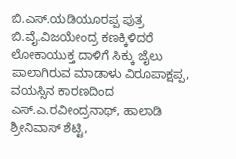ಬಿ.ಎಸ್.ಯಡಿಯೂರಪ್ಪ ಪುತ್ರ ಬಿ.ವೈ.ವಿಜಯೇಂದ್ರ ಕಣಕ್ಕಿಳಿದರೆ ಲೋಕಾಯುಕ್ತ ದಾಳಿಗೆ ಸಿಕ್ಕು ಜೈಲು ಪಾಲಾಗಿರುವ ಮಾಡಾಳು ವಿರೂಪಾಕ್ಷಪ್ಪ, ವಯಸ್ಸಿನ ಕಾರಣದಿಂದ ಎಸ್.ಎ.ರವೀಂದ್ರನಾಥ್, ಹಾಲಾಡಿ ಶ್ರೀನಿವಾಸ್ ಶೆಟ್ಟಿ,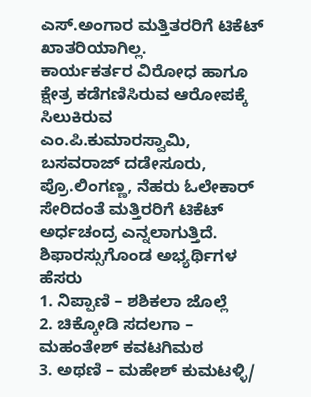ಎಸ್.ಅಂಗಾರ ಮತ್ತಿತರರಿಗೆ ಟಿಕೆಟ್ ಖಾತರಿಯಾಗಿಲ್ಲ.
ಕಾರ್ಯಕರ್ತರ ವಿರೋಧ ಹಾಗೂ ಕ್ಷೇತ್ರ ಕಡೆಗಣಿಸಿರುವ ಆರೋಪಕ್ಕೆ ಸಿಲುಕಿರುವ ಎಂ.ಪಿ.ಕುಮಾರಸ್ವಾಮಿ, ಬಸವರಾಜ್ ದಡೇಸೂರು, ಪ್ರೊ.ಲಿಂಗಣ್ಣ, ನೆಹರು ಓಲೇಕಾರ್ ಸೇರಿದಂತೆ ಮತ್ತಿರರಿಗೆ ಟಿಕೆಟ್ ಅರ್ಧಚಂದ್ರ ಎನ್ನಲಾಗುತ್ತಿದೆ.
ಶಿಫಾರಸ್ಸುಗೊಂಡ ಅಭ್ಯರ್ಥಿಗಳ ಹೆಸರು
1. ನಿಪ್ಪಾಣಿ – ಶಶಿಕಲಾ ಜೊಲ್ಲೆ
2. ಚಿಕ್ಕೋಡಿ ಸದಲಗಾ – ಮಹಂತೇಶ್ ಕವಟಗಿಮಠ
3. ಅಥಣಿ – ಮಹೇಶ್ ಕುಮಟಳ್ಳಿ/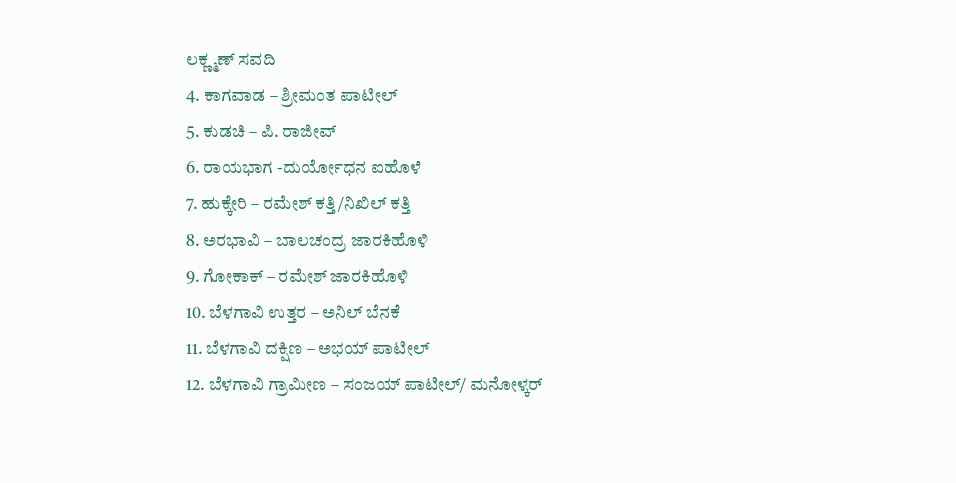ಲಕ್ಣ್ಮಣ್ ಸವದಿ
4. ಕಾಗವಾಡ – ಶ್ರೀಮಂತ ಪಾಟೀಲ್
5. ಕುಡಚಿ – ಪಿ. ರಾಜೀವ್
6. ರಾಯಭಾಗ -ದುರ್ಯೋಧನ ಐಹೊಳೆ
7. ಹುಕ್ಕೇರಿ – ರಮೇಶ್ ಕತ್ತಿ/ನಿಖಿಲ್ ಕತ್ತಿ
8. ಅರಭಾವಿ – ಬಾಲಚಂದ್ರ ಜಾರಕಿಹೊಳಿ
9. ಗೋಕಾಕ್ – ರಮೇಶ್ ಜಾರಕಿಹೊಳಿ
10. ಬೆಳಗಾವಿ ಉತ್ತರ – ಅನಿಲ್ ಬೆನಕೆ
11. ಬೆಳಗಾವಿ ದಕ್ಷಿಣ – ಅಭಯ್ ಪಾಟೀಲ್
12. ಬೆಳಗಾವಿ ಗ್ರಾಮೀಣ – ಸಂಜಯ್ ಪಾಟೀಲ್/ ಮನೋಳ್ಕರ್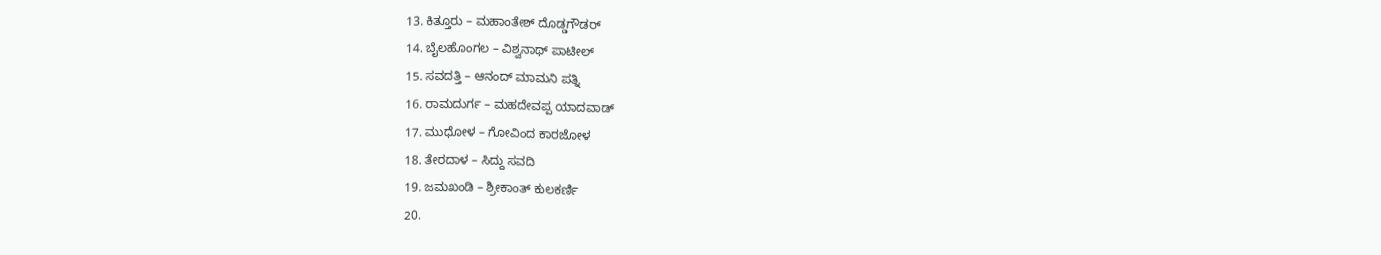13. ಕಿತ್ತೂರು – ಮಹಾಂತೇಶ್ ದೊಡ್ಡಗೌಡರ್
14. ಬೈಲಹೊಂಗಲ – ವಿಶ್ವನಾಥ್ ಪಾಟೀಲ್
15. ಸವದತ್ತಿ – ಆನಂದ್ ಮಾಮನಿ ಪತ್ನಿ
16. ರಾಮದುರ್ಗ – ಮಹದೇವಪ್ಪ ಯಾದವಾಡ್
17. ಮುಧೋಳ – ಗೋವಿಂದ ಕಾರಜೋಳ
18. ತೇರದಾಳ – ಸಿದ್ದು ಸವದಿ
19. ಜಮಖಂಡಿ – ಶ್ರೀಕಾಂತ್ ಕುಲಕರ್ಣಿ
20.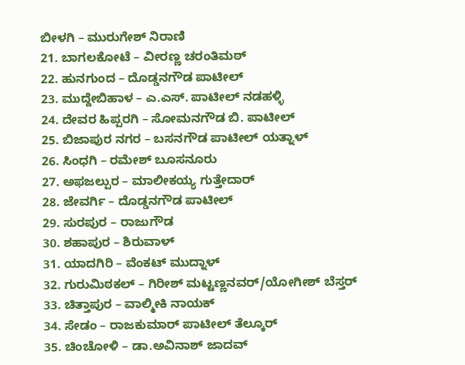ಬೀಳಗಿ – ಮುರುಗೇಶ್ ನಿರಾಣಿ
21. ಬಾಗಲಕೋಟೆ – ವೀರಣ್ಣ ಚರಂತಿಮಠ್
22. ಹುನಗುಂದ – ದೊಡ್ಡನಗೌಡ ಪಾಟೀಲ್
23. ಮುದ್ದೇಬಿಹಾಳ – ಎ.ಎಸ್. ಪಾಟೀಲ್ ನಡಹಳ್ಳಿ
24. ದೇವರ ಹಿಪ್ಪರಗಿ – ಸೋಮನಗೌಡ ಬಿ. ಪಾಟೀಲ್
25. ಬಿಜಾಪುರ ನಗರ – ಬಸನಗೌಡ ಪಾಟೀಲ್ ಯತ್ನಾಳ್
26. ಸಿಂಧಗಿ – ರಮೇಶ್ ಬೂಸನೂರು
27. ಅಫಜಲ್ಪುರ – ಮಾಲೀಕಯ್ಯ ಗುತ್ತೇದಾರ್
28. ಜೇವರ್ಗಿ – ದೊಡ್ಡನಗೌಡ ಪಾಟೀಲ್
29. ಸುರಪುರ – ರಾಜುಗೌಡ
30. ಶಹಾಪುರ – ಶಿರುವಾಳ್
31. ಯಾದಗಿರಿ – ವೆಂಕಟ್ ಮುದ್ನಾಳ್
32. ಗುರುಮಿಠಕಲ್ – ಗಿರೀಶ್ ಮಟ್ಟಣ್ಣನವರ್/ಯೋಗೀಶ್ ಬೆಸ್ತರ್
33. ಚಿತ್ತಾಪುರ – ವಾಲ್ಮೀಕಿ ನಾಯಕ್
34. ಸೇಡಂ – ರಾಜಕುಮಾರ್ ಪಾಟೀಲ್ ತೆಲ್ಕೂರ್
35. ಚಿಂಚೋಳಿ – ಡಾ.ಅವಿನಾಶ್ ಜಾದವ್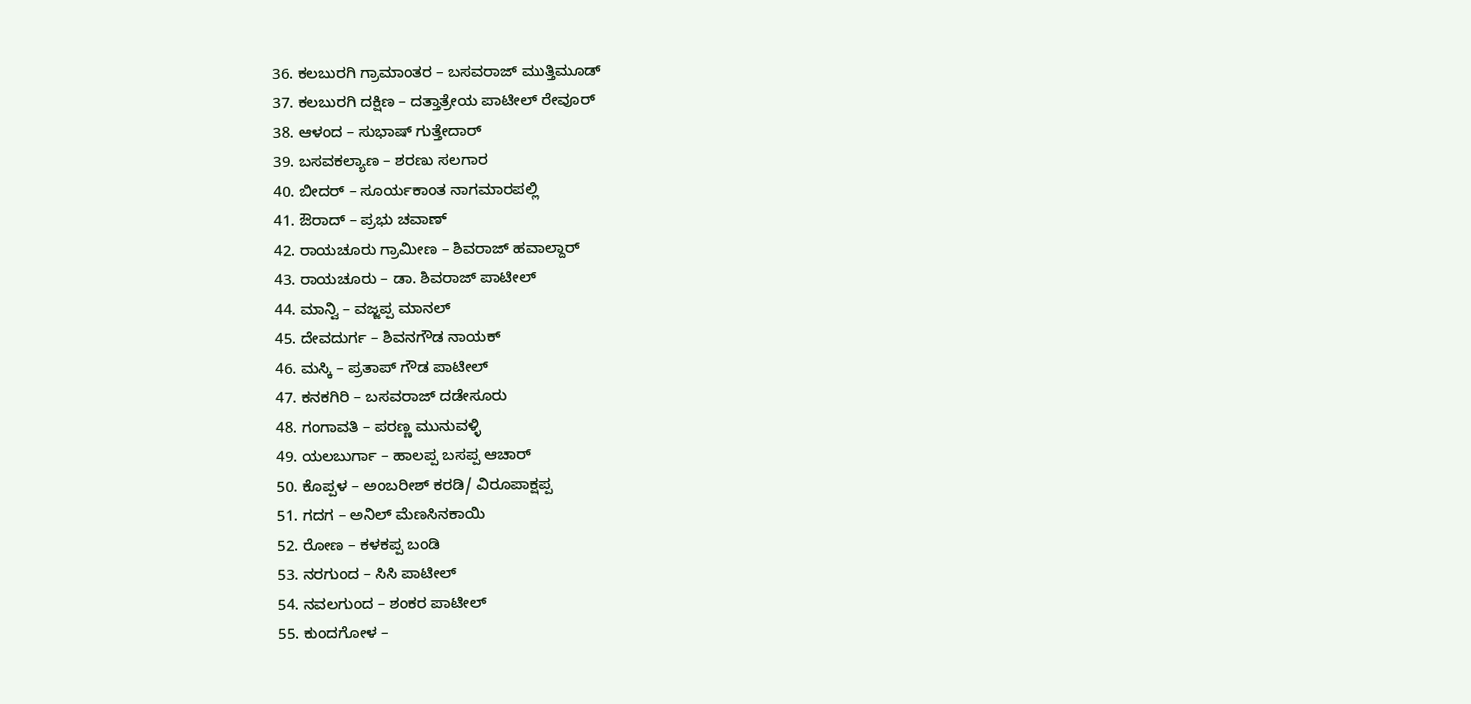36. ಕಲಬುರಗಿ ಗ್ರಾಮಾಂತರ – ಬಸವರಾಜ್ ಮುತ್ತಿಮೂಡ್
37. ಕಲಬುರಗಿ ದಕ್ಷಿಣ – ದತ್ತಾತ್ರೇಯ ಪಾಟೀಲ್ ರೇವೂರ್
38. ಆಳಂದ – ಸುಭಾಷ್ ಗುತ್ತೇದಾರ್
39. ಬಸವಕಲ್ಯಾಣ – ಶರಣು ಸಲಗಾರ
40. ಬೀದರ್ – ಸೂರ್ಯಕಾಂತ ನಾಗಮಾರಪಲ್ಲಿ
41. ಔರಾದ್ – ಪ್ರಭು ಚವಾಣ್
42. ರಾಯಚೂರು ಗ್ರಾಮೀಣ – ಶಿವರಾಜ್ ಹವಾಲ್ದಾರ್
43. ರಾಯಚೂರು – ಡಾ. ಶಿವರಾಜ್ ಪಾಟೀಲ್
44. ಮಾನ್ವಿ – ವಜ್ಜಪ್ಪ ಮಾನಲ್
45. ದೇವದುರ್ಗ – ಶಿವನಗೌಡ ನಾಯಕ್
46. ಮಸ್ಕಿ – ಪ್ರತಾಪ್ ಗೌಡ ಪಾಟೀಲ್
47. ಕನಕಗಿರಿ – ಬಸವರಾಜ್ ದಡೇಸೂರು
48. ಗಂಗಾವತಿ – ಪರಣ್ಣ ಮುನುವಳ್ಳಿ
49. ಯಲಬುರ್ಗಾ – ಹಾಲಪ್ಪ ಬಸಪ್ಪ ಆಚಾರ್
50. ಕೊಪ್ಪಳ – ಅಂಬರೀಶ್ ಕರಡಿ/ ವಿರೂಪಾಕ್ಷಪ್ಪ
51. ಗದಗ – ಅನಿಲ್ ಮೆಣಸಿನಕಾಯಿ
52. ರೋಣ – ಕಳಕಪ್ಪ ಬಂಡಿ
53. ನರಗುಂದ – ಸಿಸಿ ಪಾಟೀಲ್
54. ನವಲಗುಂದ – ಶಂಕರ ಪಾಟೀಲ್
55. ಕುಂದಗೋಳ –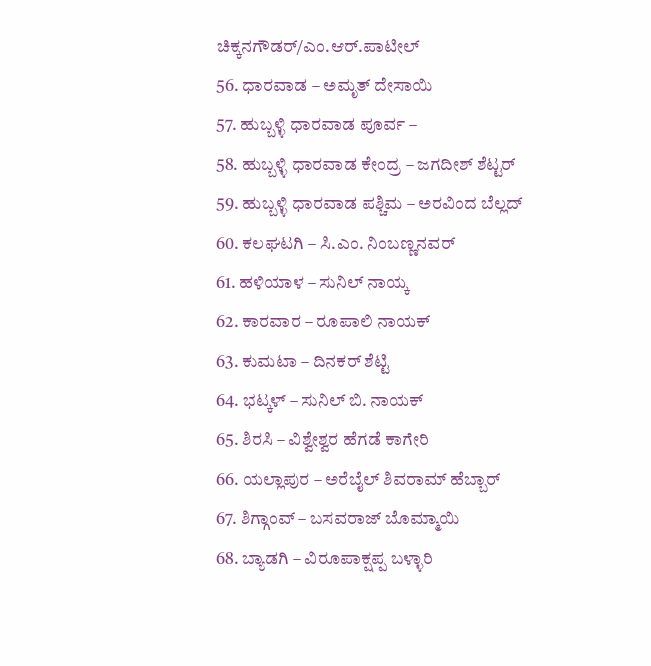ಚಿಕ್ಕನಗೌಡರ್/ಎಂ.ಆರ್.ಪಾಟೀಲ್
56. ಧಾರವಾಡ – ಅಮೃತ್ ದೇಸಾಯಿ
57. ಹುಬ್ಬಳ್ಳಿ ಧಾರವಾಡ ಪೂರ್ವ –
58. ಹುಬ್ಬಳ್ಳಿ ಧಾರವಾಡ ಕೇಂದ್ರ – ಜಗದೀಶ್ ಶೆಟ್ಟರ್
59. ಹುಬ್ಬಳ್ಳಿ ಧಾರವಾಡ ಪಶ್ಚಿಮ – ಅರವಿಂದ ಬೆಲ್ಲದ್
60. ಕಲಘಟಗಿ – ಸಿ.ಎಂ. ನಿಂಬಣ್ಣನವರ್
61. ಹಳಿಯಾಳ – ಸುನಿಲ್ ನಾಯ್ಕ
62. ಕಾರವಾರ – ರೂಪಾಲಿ ನಾಯಕ್
63. ಕುಮಟಾ – ದಿನಕರ್ ಶೆಟ್ಟಿ
64. ಭಟ್ಕಳ್ – ಸುನಿಲ್ ಬಿ. ನಾಯಕ್
65. ಶಿರಸಿ – ವಿಶ್ವೇಶ್ವರ ಹೆಗಡೆ ಕಾಗೇರಿ
66. ಯಲ್ಲಾಪುರ – ಅರೆಬೈಲ್ ಶಿವರಾಮ್ ಹೆಬ್ಬಾರ್
67. ಶಿಗ್ಗಾಂವ್ – ಬಸವರಾಜ್ ಬೊಮ್ಮಾಯಿ
68. ಬ್ಯಾಡಗಿ – ವಿರೂಪಾಕ್ಷಪ್ಪ ಬಳ್ಳಾರಿ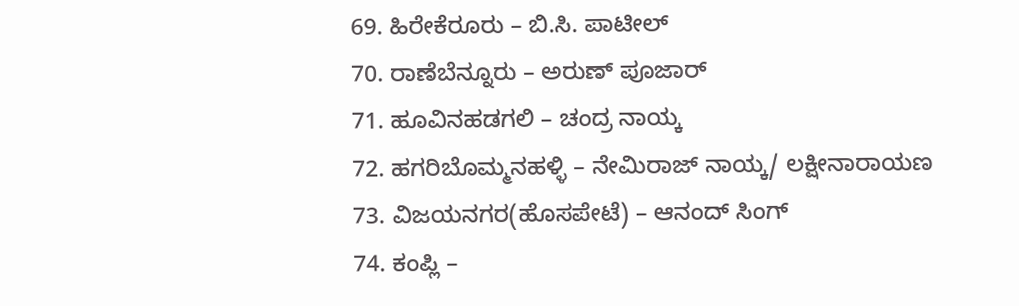69. ಹಿರೇಕೆರೂರು – ಬಿ.ಸಿ. ಪಾಟೀಲ್
70. ರಾಣೆಬೆನ್ನೂರು – ಅರುಣ್ ಪೂಜಾರ್
71. ಹೂವಿನಹಡಗಲಿ – ಚಂದ್ರ ನಾಯ್ಕ
72. ಹಗರಿಬೊಮ್ಮನಹಳ್ಳಿ – ನೇಮಿರಾಜ್ ನಾಯ್ಕ/ ಲಕ್ಷೀನಾರಾಯಣ
73. ವಿಜಯನಗರ(ಹೊಸಪೇಟೆ) – ಆನಂದ್ ಸಿಂಗ್
74. ಕಂಪ್ಲಿ –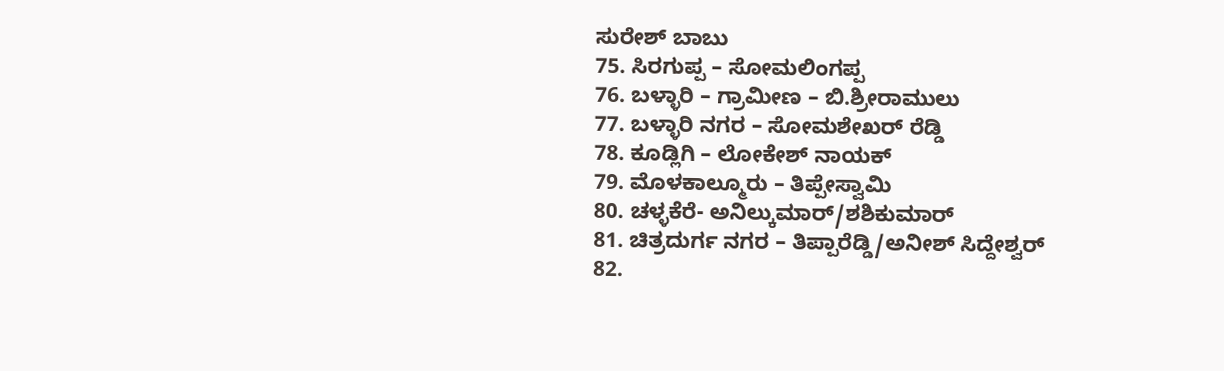ಸುರೇಶ್ ಬಾಬು
75. ಸಿರಗುಪ್ಪ – ಸೋಮಲಿಂಗಪ್ಪ
76. ಬಳ್ಳಾರಿ – ಗ್ರಾಮೀಣ – ಬಿ.ಶ್ರೀರಾಮುಲು
77. ಬಳ್ಳಾರಿ ನಗರ – ಸೋಮಶೇಖರ್ ರೆಡ್ಡಿ
78. ಕೂಡ್ಲಿಗಿ – ಲೋಕೇಶ್ ನಾಯಕ್
79. ಮೊಳಕಾಲ್ಮೂರು – ತಿಪ್ಪೇಸ್ವಾಮಿ
80. ಚಳ್ಳಕೆರೆ- ಅನಿಲ್ಕುಮಾರ್/ಶಶಿಕುಮಾರ್
81. ಚಿತ್ರದುರ್ಗ ನಗರ – ತಿಪ್ಪಾರೆಡ್ಡಿ/ಅನೀಶ್ ಸಿದ್ದೇಶ್ವರ್
82.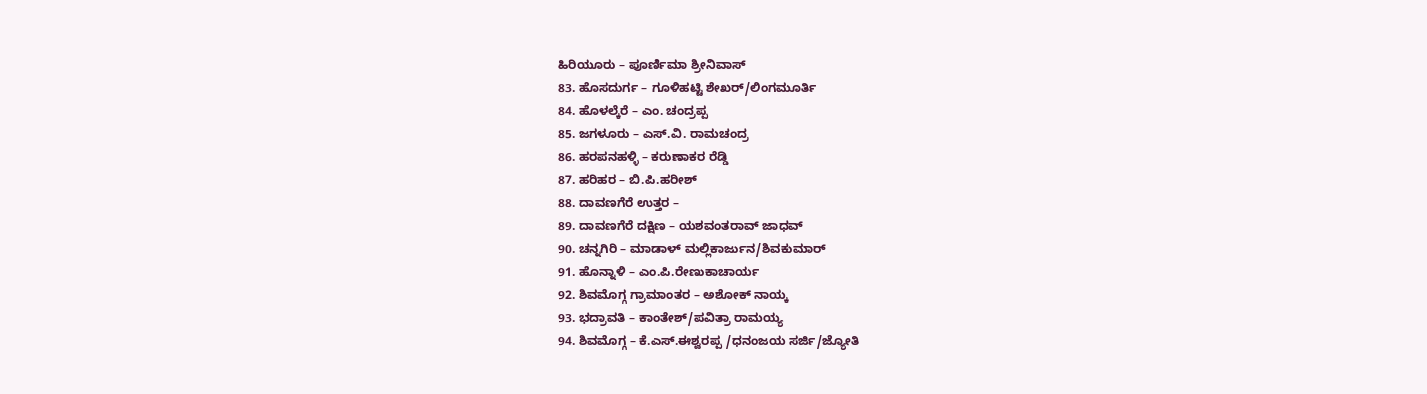ಹಿರಿಯೂರು – ಪೂರ್ಣಿಮಾ ಶ್ರೀನಿವಾಸ್
83. ಹೊಸದುರ್ಗ – ಗೂಳಿಹಟ್ಟಿ ಶೇಖರ್/ಲಿಂಗಮೂರ್ತಿ
84. ಹೊಳಲ್ಕೆರೆ – ಎಂ. ಚಂದ್ರಪ್ಪ
85. ಜಗಳೂರು – ಎಸ್.ವಿ. ರಾಮಚಂದ್ರ
86. ಹರಪನಹಳ್ಳಿ – ಕರುಣಾಕರ ರೆಡ್ಡಿ
87. ಹರಿಹರ – ಬಿ.ಪಿ.ಹರೀಶ್
88. ದಾವಣಗೆರೆ ಉತ್ತರ –
89. ದಾವಣಗೆರೆ ದಕ್ಷಿಣ – ಯಶವಂತರಾವ್ ಜಾಧವ್
90. ಚನ್ನಗಿರಿ – ಮಾಡಾಳ್ ಮಲ್ಲಿಕಾರ್ಜುನ/ಶಿವಕುಮಾರ್
91. ಹೊನ್ನಾಳಿ – ಎಂ.ಪಿ.ರೇಣುಕಾಚಾರ್ಯ
92. ಶಿವಮೊಗ್ಗ ಗ್ರಾಮಾಂತರ – ಅಶೋಕ್ ನಾಯ್ಕ
93. ಭದ್ರಾವತಿ – ಕಾಂತೇಶ್/ಪವಿತ್ರಾ ರಾಮಯ್ಯ
94. ಶಿವಮೊಗ್ಗ – ಕೆ.ಎಸ್.ಈಶ್ವರಪ್ಪ /ಧನಂಜಯ ಸರ್ಜಿ/ಜ್ಯೋತಿ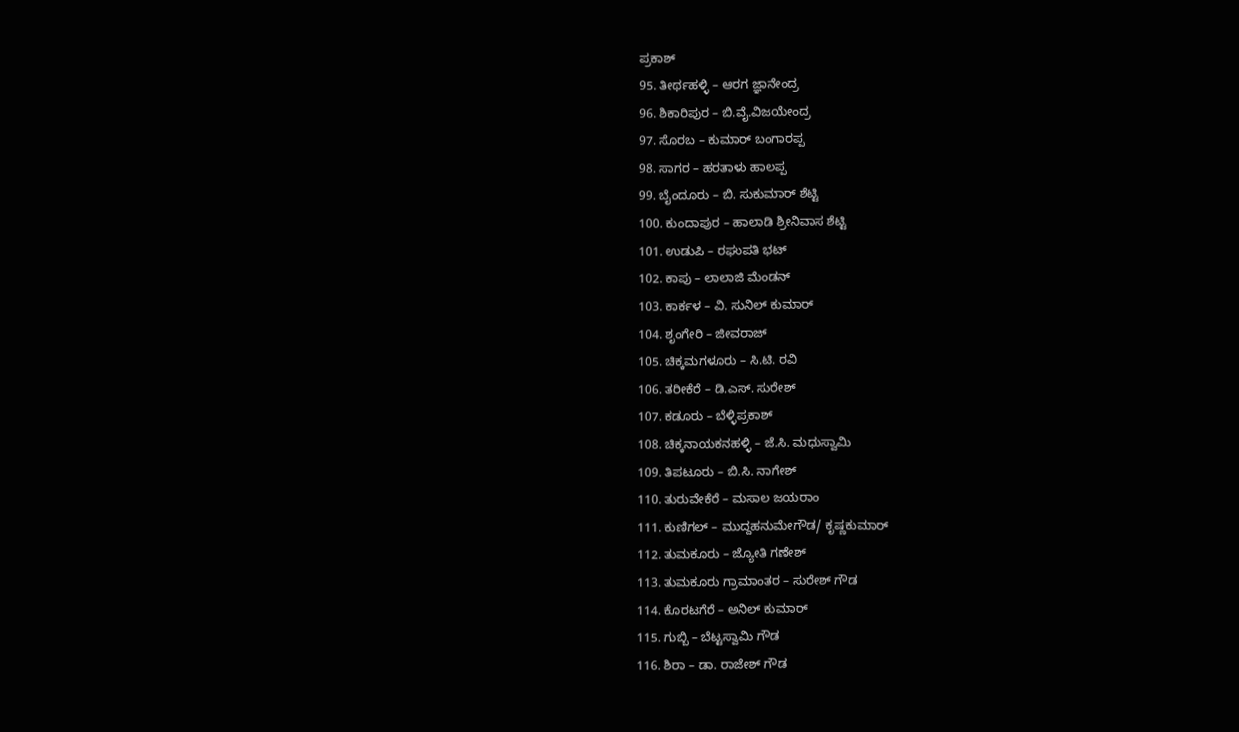ಪ್ರಕಾಶ್
95. ತೀರ್ಥಹಳ್ಳಿ – ಆರಗ ಜ್ಞಾನೇಂದ್ರ
96. ಶಿಕಾರಿಪುರ – ಬಿ.ವೈ.ವಿಜಯೇಂದ್ರ
97. ಸೊರಬ – ಕುಮಾರ್ ಬಂಗಾರಪ್ಪ
98. ಸಾಗರ – ಹರತಾಳು ಹಾಲಪ್ಪ
99. ಬೈಂದೂರು – ಬಿ. ಸುಕುಮಾರ್ ಶೆಟ್ಟಿ
100. ಕುಂದಾಪುರ – ಹಾಲಾಡಿ ಶ್ರೀನಿವಾಸ ಶೆಟ್ಟಿ
101. ಉಡುಪಿ – ರಘುಪತಿ ಭಟ್
102. ಕಾಪು – ಲಾಲಾಜಿ ಮೆಂಡನ್
103. ಕಾರ್ಕಳ – ವಿ. ಸುನಿಲ್ ಕುಮಾರ್
104. ಶೃಂಗೇರಿ – ಜೀವರಾಜ್
105. ಚಿಕ್ಕಮಗಳೂರು – ಸಿ.ಟಿ. ರವಿ
106. ತರೀಕೆರೆ – ಡಿ.ಎಸ್. ಸುರೇಶ್
107. ಕಡೂರು – ಬೆಳ್ಳಿಪ್ರಕಾಶ್
108. ಚಿಕ್ಕನಾಯಕನಹಳ್ಳಿ – ಜೆ.ಸಿ. ಮಧುಸ್ವಾಮಿ
109. ತಿಪಟೂರು – ಬಿ.ಸಿ. ನಾಗೇಶ್
110. ತುರುವೇಕೆರೆ – ಮಸಾಲ ಜಯರಾಂ
111. ಕುಣಿಗಲ್ – ಮುದ್ದಹನುಮೇಗೌಡ/ ಕೃಷ್ಣಕುಮಾರ್
112. ತುಮಕೂರು – ಜ್ಯೋತಿ ಗಣೇಶ್
113. ತುಮಕೂರು ಗ್ರಾಮಾಂತರ – ಸುರೇಶ್ ಗೌಡ
114. ಕೊರಟಗೆರೆ – ಅನಿಲ್ ಕುಮಾರ್
115. ಗುಬ್ಬಿ – ಬೆಟ್ಟಸ್ವಾಮಿ ಗೌಡ
116. ಶಿರಾ – ಡಾ. ರಾಜೇಶ್ ಗೌಡ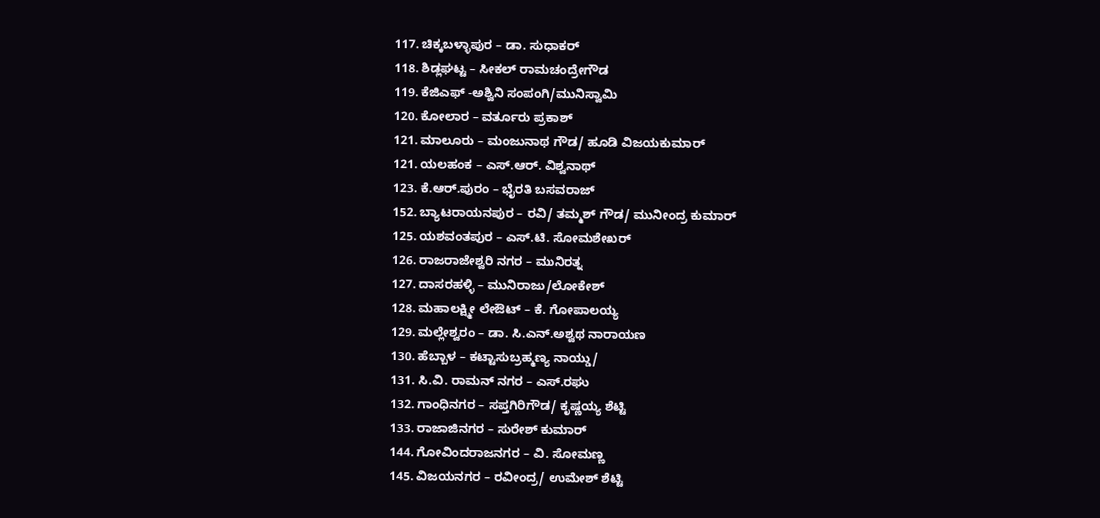117. ಚಿಕ್ಕಬಳ್ಳಾಪುರ – ಡಾ. ಸುಧಾಕರ್
118. ಶಿಡ್ಲಘಟ್ಟ – ಸೀಕಲ್ ರಾಮಚಂದ್ರೇಗೌಡ
119. ಕೆಜಿಎಫ್ -ಅಶ್ವಿನಿ ಸಂಪಂಗಿ/ಮುನಿಸ್ವಾಮಿ
120. ಕೋಲಾರ – ವರ್ತೂರು ಪ್ರಕಾಶ್
121. ಮಾಲೂರು – ಮಂಜುನಾಥ ಗೌಡ/ ಹೂಡಿ ವಿಜಯಕುಮಾರ್
121. ಯಲಹಂಕ – ಎಸ್.ಆರ್. ವಿಶ್ವನಾಥ್
123. ಕೆ.ಆರ್.ಪುರಂ – ಭೈರತಿ ಬಸವರಾಜ್
152. ಬ್ಯಾಟರಾಯನಪುರ – ರವಿ/ ತಮ್ಮಶ್ ಗೌಡ/ ಮುನೀಂದ್ರ ಕುಮಾರ್
125. ಯಶವಂತಪುರ – ಎಸ್.ಟಿ. ಸೋಮಶೇಖರ್
126. ರಾಜರಾಜೇಶ್ವರಿ ನಗರ – ಮುನಿರತ್ನ
127. ದಾಸರಹಳ್ಳಿ – ಮುನಿರಾಜು/ಲೋಕೇಶ್
128. ಮಹಾಲಕ್ಷ್ಮೀ ಲೇಔಟ್ – ಕೆ. ಗೋಪಾಲಯ್ಯ
129. ಮಲ್ಲೇಶ್ವರಂ – ಡಾ. ಸಿ.ಎನ್.ಅಶ್ವಥ ನಾರಾಯಣ
130. ಹೆಬ್ಬಾಳ – ಕಟ್ಟಾಸುಬ್ರಹ್ಮಣ್ಯ ನಾಯ್ಡು/
131. ಸಿ.ವಿ. ರಾಮನ್ ನಗರ – ಎಸ್.ರಘು
132. ಗಾಂಧಿನಗರ – ಸಪ್ತಗಿರಿಗೌಡ/ ಕೃಷ್ಣಯ್ಯ ಶೆಟ್ಟಿ
133. ರಾಜಾಜಿನಗರ – ಸುರೇಶ್ ಕುಮಾರ್
144. ಗೋವಿಂದರಾಜನಗರ – ವಿ. ಸೋಮಣ್ಣ
145. ವಿಜಯನಗರ – ರವೀಂದ್ರ/ ಉಮೇಶ್ ಶೆಟ್ಟಿ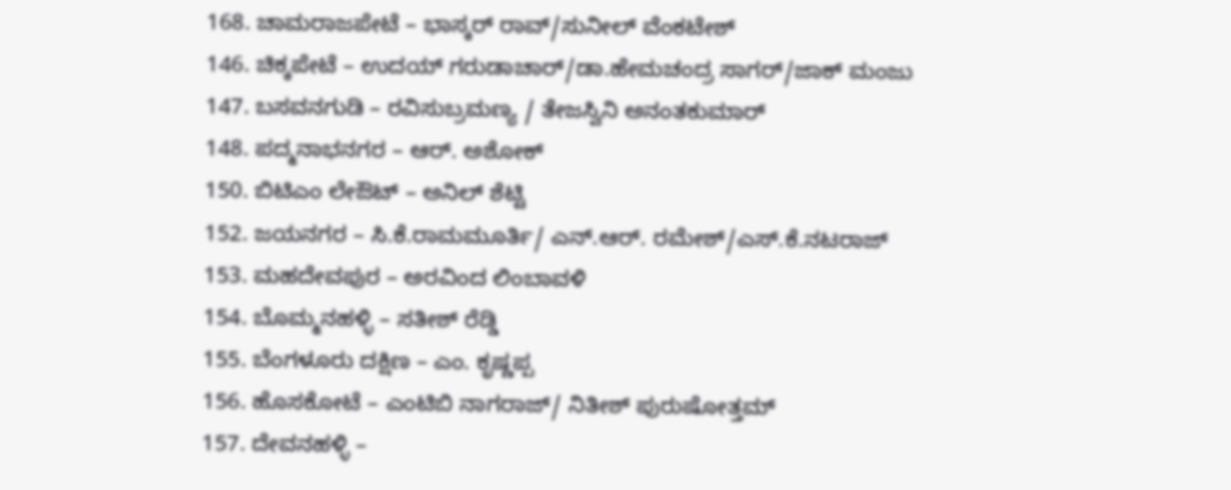168. ಚಾಮರಾಜಪೇಟೆ – ಭಾಸ್ಕರ್ ರಾವ್/ಸುನೀಲ್ ವೆಂಕಟೇಶ್
146. ಚಿಕ್ಕಪೇಟೆ – ಉದಯ್ ಗರುಡಾಚಾರ್/ಡಾ.ಹೇಮಚಂದ್ರ ಸಾಗರ್/ಜಾಕ್ ಮಂಜು
147. ಬಸವನಗುಡಿ – ರವಿಸುಬ್ರಮಣ್ಯ / ತೇಜಸ್ವಿನಿ ಅನಂತಕುಮಾರ್
148. ಪದ್ಮನಾಭನಗರ – ಆರ್. ಅಶೋಕ್
150. ಬಿಟಿಎಂ ಲೇಔಟ್ – ಅನಿಲ್ ಶೆಟ್ಟಿ
152. ಜಯನಗರ – ಸಿ.ಕೆ.ರಾಮಮೂರ್ತಿ/ ಎನ್.ಆರ್. ರಮೇಶ್/ಎಸ್.ಕೆ.ನಟರಾಜ್
153. ಮಹದೇವಪುರ – ಅರವಿಂದ ಲಿಂಬಾವಳಿ
154. ಬೊಮ್ಮನಹಳ್ಳಿ – ಸತೀಶ್ ರೆಡ್ಡಿ
155. ಬೆಂಗಳೂರು ದಕ್ಷಿಣ – ಎಂ. ಕೃಷ್ಣಪ್ಪ
156. ಹೊಸಕೋಟೆ – ಎಂಟಿಬಿ ನಾಗರಾಜ್/ ನಿತೀಶ್ ಪುರುಷೋತ್ತಮ್
157. ದೇವನಹಳ್ಳಿ –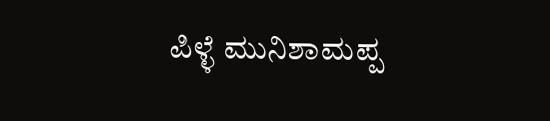ಪಿಳ್ಳೆ ಮುನಿಶಾಮಪ್ಪ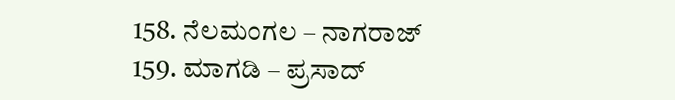158. ನೆಲಮಂಗಲ – ನಾಗರಾಜ್
159. ಮಾಗಡಿ – ಪ್ರಸಾದ್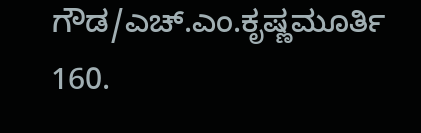ಗೌಡ/ಎಚ್.ಎಂ.ಕೃಷ್ಣಮೂರ್ತಿ
160.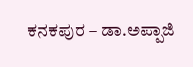ಕನಕಪುರ – ಡಾ.ಅಪ್ಪಾಜಿ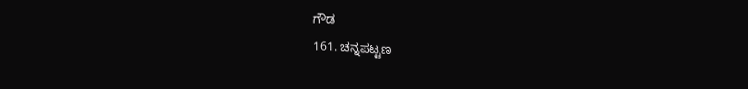ಗೌಡ
161. ಚನ್ನಪಟ್ಟಣ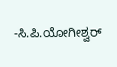-ಸಿ.ಪಿ.ಯೋಗೀಶ್ವರ್